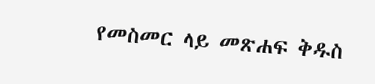የመስመር ላይ መጽሐፍ ቅዱስ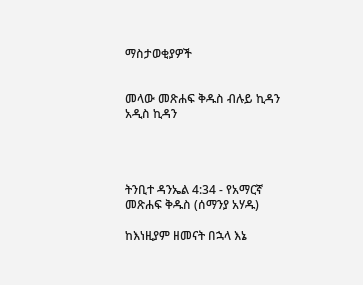ማስታወቂያዎች


መላው መጽሐፍ ቅዱስ ብሉይ ኪዳን አዲስ ኪዳን




ትንቢተ ዳንኤል 4:34 - የአማርኛ መጽሐፍ ቅዱስ (ሰማንያ አሃዱ)

ከእነዚያም ዘመናት በኋላ እኔ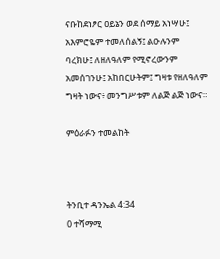ናቡከደነፆር ዐይኔን ወደ ሰማይ አነሣሁ፤ አእምሮዬም ተመለሰልኝ፤ ልዑሉንም ባረክሁ፤ ለዘለዓለም የሚኖረውንም አመሰገንሁ፤ አከበርሁትም፤ ግዛቱ የዘለዓለም ግዛት ነውና፥ መንግሥቱም ለልጅ ልጅ ነውና።

ምዕራፉን ተመልከት



ትንቢተ ዳንኤል 4:34
0 ተሻማሚ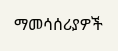ማመሳሰሪያዎች